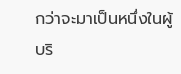กว่าจะมาเป็นหนึ่งในผู้บริ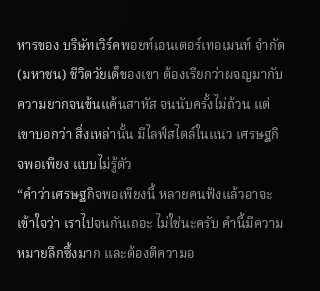หารของ บริษัทเวิร์คพอยท์เอนเตอร์เทอเมนท์ จำกัด (มหาชน) ชีวิตวัยเด็ของเขา ต้องเรียกว่าผจญมากับความยากจนข้นแค้นสาหัส จนนับครั้งไม่ถ้วน แต่เขาบอกว่า สิ่งเหล่านั้น มีไลฟ์สไตล์ในแนว เศรษฐกิจพอเพียง แบบไม่รู้ตัว
“คำว่าเศรษฐกิจพอเพียงนี้ หลายคนฟังแล้วอาจะเข้าใจว่า เราไปจนกันเถอะ ไม่ใช่นะครับ คำนี้มีความหมายลึกซึ้งมาก และต้องตีความอ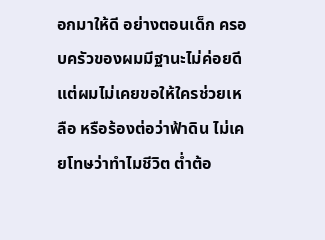อกมาให้ดี อย่างตอนเด็ก ครอบครัวของผมมีฐานะไม่ค่อยดี แต่ผมไม่เคยขอให้ใครช่วยเหลือ หรือร้องต่อว่าฟ้าดิน ไม่เคยโทษว่าทำไมชีวิต ต่ำต้อ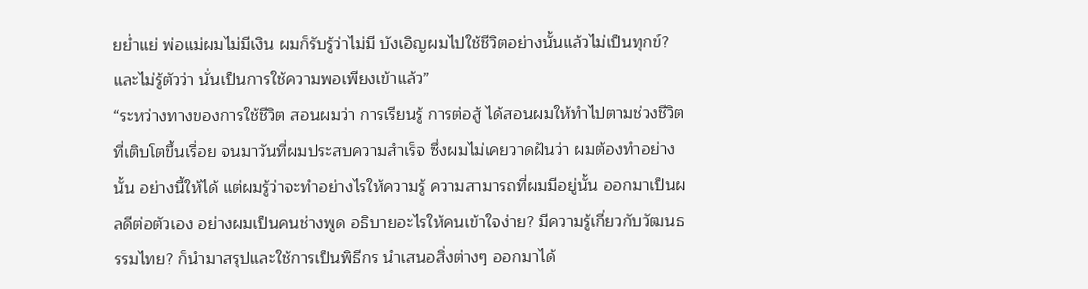ยย่ำแย่ พ่อแม่ผมไม่มีเงิน ผมก็รับรู้ว่าไม่มี บังเอิญผมไปใช้ชีวิตอย่างนั้นแล้วไม่เป็นทุกข์? และไม่รู้ตัวว่า นั่นเป็นการใช้ความพอเพียงเข้าแล้ว”
“ระหว่างทางของการใช้ชีวิต สอนผมว่า การเรียนรู้ การต่อสู้ ได้สอนผมให้ทำไปตามช่วงชีวิตที่เติบโตขึ้นเรื่อย จนมาวันที่ผมประสบความสำเร็จ ซึ่งผมไม่เคยวาดฝันว่า ผมต้องทำอย่างนั้น อย่างนี้ให้ได้ แต่ผมรู้ว่าจะทำอย่างไรให้ความรู้ ความสามารถที่ผมมีอยู่นั้น ออกมาเป็นผลดีต่อตัวเอง อย่างผมเป็นคนช่างพูด อธิบายอะไรให้คนเข้าใจง่าย? มีความรู้เกี่ยวกับวัฒนธรรมไทย? ก็นำมาสรุปและใช้การเป็นพิธีกร นำเสนอสิ่งต่างๆ ออกมาได้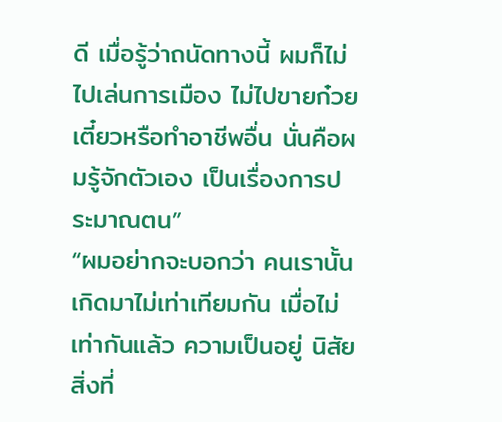ดี เมื่อรู้ว่าถนัดทางนี้ ผมก็ไม่ไปเล่นการเมือง ไม่ไปขายก๋วยเตี๋ยวหรือทำอาชีพอื่น นั่นคือผมรู้จักตัวเอง เป็นเรื่องการประมาณตน”
“ผมอย่ากจะบอกว่า คนเรานั้นเกิดมาไม่เท่าเทียมกัน เมื่อไม่เท่ากันแล้ว ความเป็นอยู่ นิสัย สิ่งที่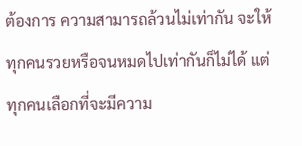ต้องการ ความสามารถล้วนไม่เท่ากัน จะให้ทุกคนรวยหรือจนหมดไปเท่ากันก็ไม่ได้ แต่ทุกคนเลือกที่จะมีความ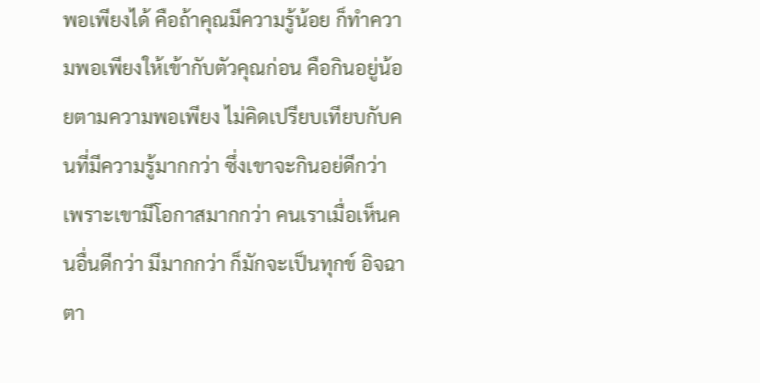พอเพียงได้ คือถ้าคุณมีความรู้น้อย ก็ทำความพอเพียงให้เข้ากับตัวคุณก่อน คือกินอยู่น้อยตามความพอเพียง ไม่คิดเปรียบเทียบกับคนที่มีความรู้มากกว่า ซึ่งเขาจะกินอย่ดีกว่า เพราะเขามีโอกาสมากกว่า คนเราเมื่อเห็นคนอื่นดีกว่า มีมากกว่า ก็มักจะเป็นทุกข์ อิจฉาตา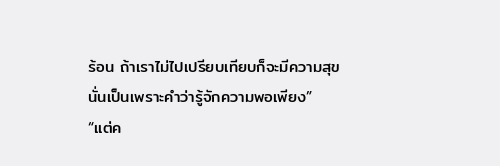ร้อน ถ้าเราไม่ไปเปรียบเทียบก็จะมีความสุข นั่นเป็นเพราะคำว่ารู้จักความพอเพียง”
“แต่ค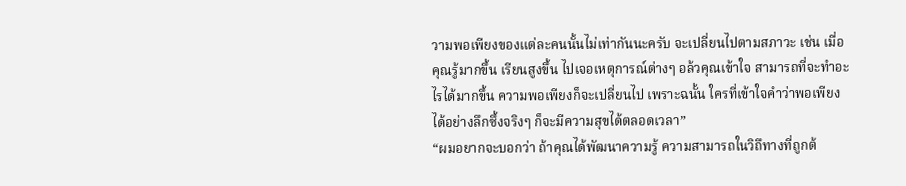วามพอเพียงของแต่ละคนนั้นไม่เท่ากันนะครับ จะเปลี่ยนไปตามสภาวะ เช่น เมื่อคุณรู้มากขึ้น เรียนสูงขึ้น ไปเจอเหตุการณ์ต่างๆ อล้วคุณเข้าใจ สามารถที่จะทำอะไรได้มากขึ้น ความพอเพียงก็จะเปลี่ยนไป เพราะฉนั้น ใครที่เข้าใจคำว่าพอเพียงได้อย่างลึกซึ้งจริงๆ ก็จะมีความสุขได้ตลอดเวลา”
“ผมอยากจะบอกว่า ถ้าคุณได้พัฒนาความรู้ ความสามารถในวิถึทางที่ถูกต้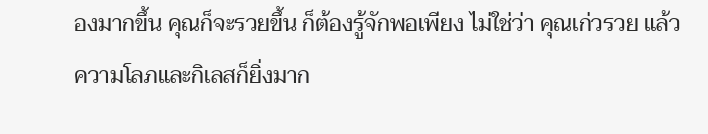องมากขึ้น คุณก็จะรวยขึ้น ก็ต้องรู้จักพอเพียง ไม่ใช่ว่า คุณเก่วรวย แล้วความโลภและกิเลสก็ยิ่งมาก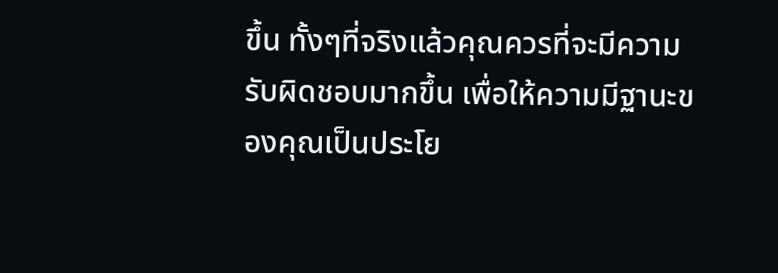ขึ้น ทั้งๆที่จริงแล้วคุณควรที่จะมีความรับผิดชอบมากขึ้น เพื่อให้ความมีฐานะของคุณเป็นประโย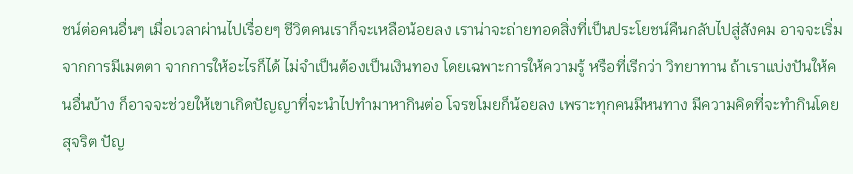ชน์ต่อคนอื่นๆ เมื่อเวลาผ่านไปเรื่อยๆ ชีวิตคนเราก็จะเหลือน้อยลง เราน่าจะถ่ายทอดสิ่งที่เป็นประโยชน์คืนกลับไปสู่สังคม อาจจะเริ่มจากการมีเมตตา จากการให้อะไรก็ได้ ไม่จำเป็นต้องเป็นเงินทอง โดยเฉพาะการให้ความรู้ หรือที่เรีกว่า วิทยาทาน ถ้าเราแบ่งปันให้คนอื่นบ้าง ก็อาจจะช่วยให้เขาเกิดปัญญาที่จะนำไปทำมาหากินต่อ โจรขโมยก็น้อยลง เพราะทุกคนมีหนทาง มีความคิดที่จะทำกินโดยสุจริต ปัญ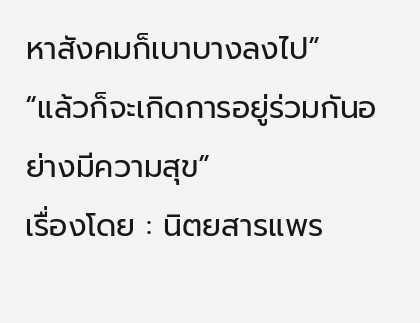หาสังคมก็เบาบางลงไป”
“แล้วก็จะเกิดการอยู่ร่วมกันอย่างมีความสุข”
เรื่องโดย : นิตยสารแพร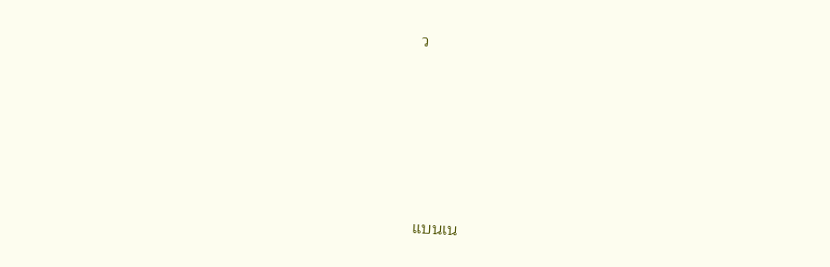ว








แบนเน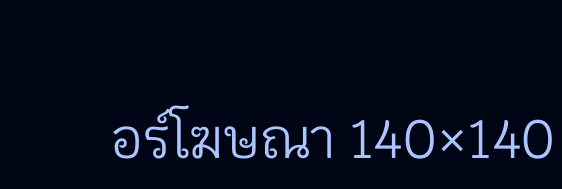อร์โฆษณา 140×140